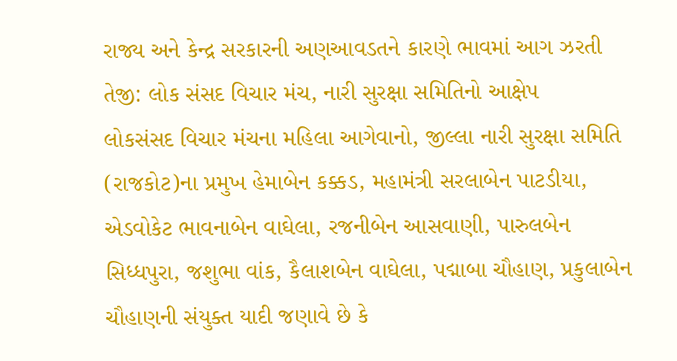રાજ્ય અને કેન્દ્ર સરકારની અણઆવડતને કારણે ભાવમાં આગ ઝરતી તેજી: લોક સંસદ વિચાર મંચ, નારી સુરક્ષા સમિતિનો આક્ષેપ
લોકસંસદ વિચાર મંચના મહિલા આગેવાનો, જીલ્લા નારી સુરક્ષા સમિતિ (રાજકોટ)ના પ્રમુખ હેમાબેન કક્કડ, મહામંત્રી સરલાબેન પાટડીયા, એડવોકેટ ભાવનાબેન વાઘેલા, રજનીબેન આસવાણી, પારુલબેન સિધ્ધપુરા, જશુભા વાંક, કૈલાશબેન વાઘેલા, પદ્માબા ચૌહાણ, પ્રકુલાબેન ચૌહાણની સંયુક્ત યાદી જણાવે છે કે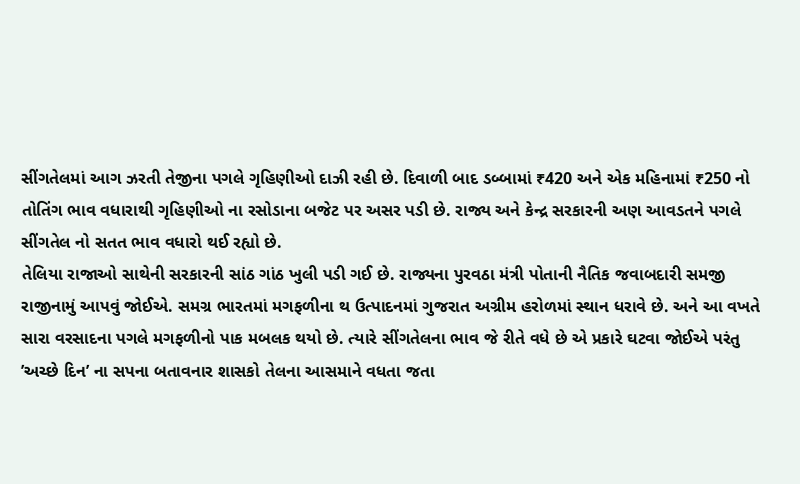સીંગતેલમાં આગ ઝરતી તેજીના પગલે ગૃહિણીઓ દાઝી રહી છે. દિવાળી બાદ ડબ્બામાં ₹420 અને એક મહિનામાં ₹250 નો તોતિંગ ભાવ વધારાથી ગૃહિણીઓ ના રસોડાના બજેટ પર અસર પડી છે. રાજ્ય અને કેન્દ્ર સરકારની અણ આવડતને પગલે સીંગતેલ નો સતત ભાવ વધારો થઈ રહ્યો છે.
તેલિયા રાજાઓ સાથેની સરકારની સાંઠ ગાંઠ ખુલી પડી ગઈ છે. રાજ્યના પુરવઠા મંત્રી પોતાની નૈતિક જવાબદારી સમજી રાજીનામું આપવું જોઈએ. સમગ્ર ભારતમાં મગફળીના થ ઉત્પાદનમાં ગુજરાત અગ્રીમ હરોળમાં સ્થાન ધરાવે છે. અને આ વખતે સારા વરસાદના પગલે મગફળીનો પાક મબલક થયો છે. ત્યારે સીંગતેલના ભાવ જે રીતે વધે છે એ પ્રકારે ઘટવા જોઈએ પરંતુ ’અચ્છે દિન’ ના સપના બતાવનાર શાસકો તેલના આસમાને વધતા જતા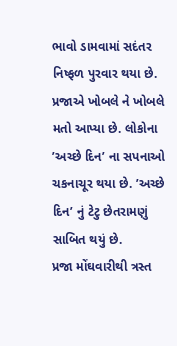ભાવો ડામવામાં સદંતર નિષ્ફળ પુરવાર થયા છે. પ્રજાએ ખોબલે ને ખોબલે મતો આપ્યા છે. લોકોના ’અચ્છે દિન’ ના સપનાઓ ચકનાચૂર થયા છે. ’અચ્છે દિન’ નું ટેટુ છેતરામણું સાબિત થયું છે.
પ્રજા મોંઘવારીથી ત્રસ્ત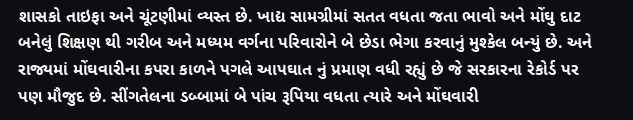શાસકો તાઇફા અને ચૂંટણીમાં વ્યસ્ત છે. ખાદ્ય સામગ્રીમાં સતત વધતા જતા ભાવો અને મોંઘુ દાટ બનેલું શિક્ષણ થી ગરીબ અને મધ્યમ વર્ગના પરિવારોને બે છેડા ભેગા કરવાનું મુશ્કેલ બન્યું છે. અને રાજ્યમાં મોંઘવારીના કપરા કાળને પગલે આપઘાત નું પ્રમાણ વધી રહ્યું છે જે સરકારના રેકોર્ડ પર પણ મૌજુદ છે. સીંગતેલના ડબ્બામાં બે પાંચ રૂપિયા વધતા ત્યારે અને મોંઘવારી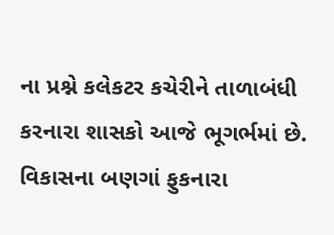ના પ્રશ્ને કલેકટર કચેરીને તાળાબંધી કરનારા શાસકો આજે ભૂગર્ભમાં છે. વિકાસના બણગાં ફુકનારા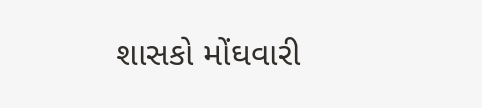શાસકો મોંઘવારી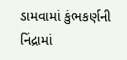ડામવામાં કુંભકર્ણની નિંદ્રામાં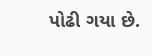પોઢી ગયા છે.